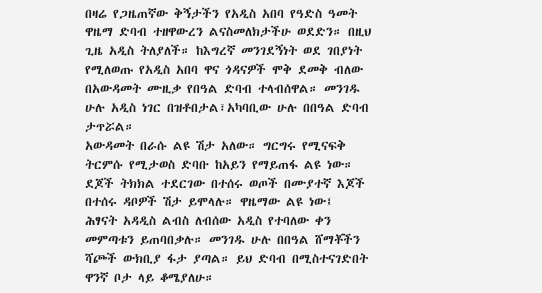በዛሬ የጋዜጠኛው ቅኝታችን የአዲስ አበባ የዓድስ ዓመት ዋዜማ ድባብ ተዘዋውረን ልናስመለክታችሁ ወደድን። በዚህ ጊዜ አዲስ ትለያለች። ከእግረኛ መንገደኝነት ወደ ገበያነት የሚለወጡ የአዲስ አበባ ዋና ጎዳናዎች ሞቅ ደመቅ ብለው በአውዳመት ሙዚቃ የበዓል ድባብ ተላብሰዋል። መንገዱ ሁሉ አዲስ ነገር በዝቶበታል፣አካባቢው ሁሉ በበዓል ድባብ ታጥሯል።
አውዳመት በራሱ ልዩ ሽታ አለው። ግርግሩ የሚናፍቅ ትርምሱ የሚታወስ ድባቡ ከአይን የማይጠፋ ልዩ ነው። ደጆች ትክክል ተደርገው በተሰሩ ወጦች በሙያተኛ እጆች በተሰሩ ዳቦዎች ሽታ ይሞላሉ። ዋዜማው ልዩ ነው፤ ሕፃናት አዳዲስ ልብስ ለብሰው አዲስ የተባለው ቀን መምጣቱን ይጠባበቃሉ። መንገዱ ሁሉ በበዓል ሸማቾችን ሻጮች ውክቢያ ፋታ ያጣል። ይህ ድባብ በሚስተናገድበት ዋንኛ ቦታ ላይ ቆሜያለሁ።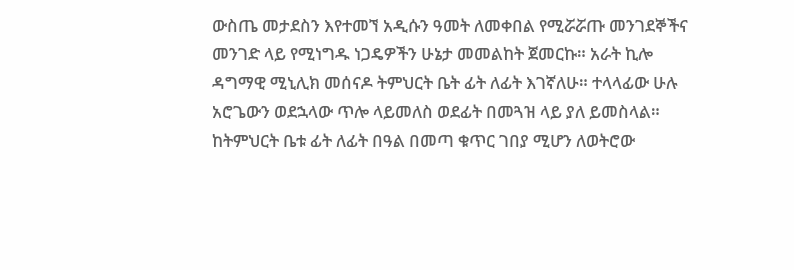ውስጤ መታደስን እየተመኘ አዲሱን ዓመት ለመቀበል የሚሯሯጡ መንገደኞችና መንገድ ላይ የሚነግዱ ነጋዴዎችን ሁኔታ መመልከት ጀመርኩ። አራት ኪሎ ዳግማዊ ሚኒሊክ መሰናዶ ትምህርት ቤት ፊት ለፊት እገኛለሁ። ተላላፊው ሁሉ አሮጌውን ወደኋላው ጥሎ ላይመለስ ወደፊት በመጓዝ ላይ ያለ ይመስላል። ከትምህርት ቤቱ ፊት ለፊት በዓል በመጣ ቁጥር ገበያ ሚሆን ለወትሮው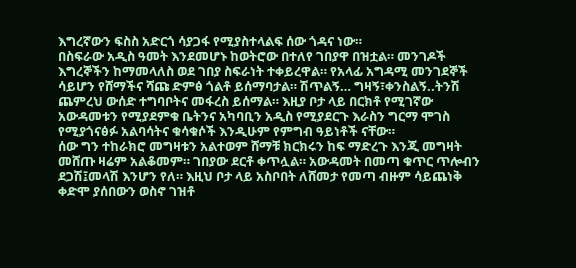እግረኛውን ፍስስ አድርጎ ሳያጋፋ የሚያስተላልፍ ሰው ጎዳና ነው።
በስፍራው አዲስ ዓመት እንደመሆኑ ከወትሮው በተለየ ገበያዋ በዝቷል። መንገዶች እግረኞችን ከማመላለስ ወደ ገበያ ስፍራነት ተቀይረዋል። የአላፊ አግዳሚ መንገደኞች ሳይሆን የሸማችና ሻጩ ድምፅ ጎልቶ ይሰማባታል። ሽጥልኝ… ግዛኝ፣ቀንስልኝ..ትንሽ ጨምረህ ውሰድ ተግባቦትና መፋረስ ይሰማል። እዚያ ቦታ ላይ በርክቶ የሚገኛው አውዳመቱን የሚያደምቁ ቤትንና አካባቢን አዲስ የሚያደርጉ እራስን ግርማ ሞገስ የሚያጎናፅፉ አልባሳትና ቁሳቁሶች እንዲሁም የምግብ ዓይነቶች ናቸው።
ሰው ግን ተከራክሮ መግዛቱን አልተወም ሸማቹ ክርክሩን ከፍ ማድረጉ እንጂ መግዛት መሸጡ ዛሬም አልቆመም። ገበያው ደርቶ ቀጥሏል። አውዳመት በመጣ ቁጥር ጥሎብን ደጋሽ፤መላሽ እንሆን የለ። እዚህ ቦታ ላይ አስቦበት ለሸመታ የመጣ ብዙም ሳይጨነቅ ቀድሞ ያሰበውን ወስኖ ገዝቶ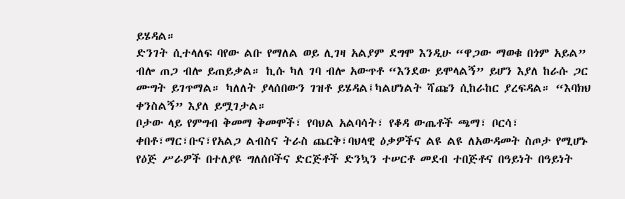ይሄዳል።
ድንገት ሲተላለፍ ባየው ልቡ የማለል ወይ ሊገዛ አልያም ደግሞ እንዲሁ “ዋጋው ማወቁ በጎም አይል” ብሎ ጠጋ ብሎ ይጠይቃል። ኪሱ ካለ ገባ ብሎ አውጥቶ “እንደው ይሞላልኝ” ይሆን እያለ ከራሱ ጋር ሙግት ይገጥማል። ካለለት ያላሰበውን ገዝቶ ይሄዳል፤ካልሆነልት ሻጩን ሲከራከር ያረፍዳል። “እባክህ ቀንስልኝ” እያለ ይሟገታል።
ቦታው ላይ የምግብ ቅመማ ቅመሞች፣ የባህል አልባሳት፣ የቆዳ ውጤቶች ጫማ፣ ቦርሳ፣ ቀበቶ፣ማር፣ቡና፣የአልጋ ልብስና ትራስ ጨርቅ፣ባህላዊ ዕቃዎችና ልዩ ልዩ ለአውዳመት ስጦታ የሚሆኑ የዕጅ ሥራዎች በተለያዩ ግለሰቦችና ድርጅቶች ድንኳን ተሠርቶ መደብ ተበጅቶና በዓይነት በዓይነት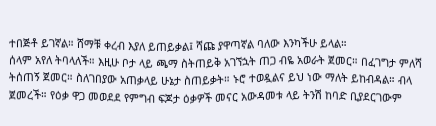ተበጅቶ ይገኛል። ሸማቹ ቀረብ እያለ ይጠይቃል፤ ሻጩ ያዋጣኛል ባለው እንካችሁ ይላል።
ሰላም አየለ ትባላለች። እዚሁ ቦታ ላይ ጫማ ስትጠይቅ አገኘኋት ጠጋ ብዬ አወራት ጀመር። በፈገግታ ምለሻ ትሰጠኝ ጀመር። ስለገበያው አጠቃላይ ሁኔታ ስጠይቃት። ኑሮ ተወዷልና ይህ ነው ማለት ይከብዳል። ብላ ጀመረች። የዕቃ ዋጋ መወደደ የምግብ ፍጆታ ዕቃዎች መናር አውዳመቱ ላይ ትንሽ ከባድ ቢያደርገውም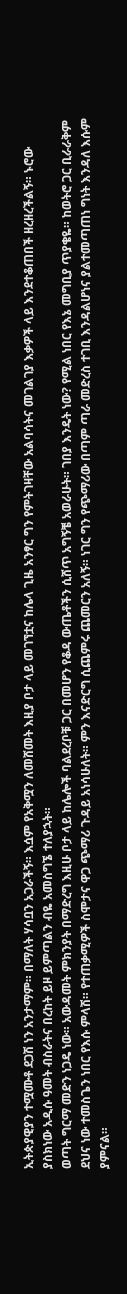ኢትጵያዊያን ተሟሙቶ ደጋሽ ነን አንታማም። በማለት ሃሳቧን አጋራችኝ። እሷም የአቅሟን ለመሸመት እዚያ ቦታ ላይ መገኘቷና ከሌላ ጊዜ አንፃር ግን የምትገዛቸው አልባሳትና መገልገያ እቃዎች ላይ እንደተቆጠበች ዘረዘረችልኝ። ኑሮው ያስክነው አዲሱ ዓመት ብስራትና በረከት ይዞ ይምጣልን ብዬ አመስግኜ ተለያኋት።
ወጣት ግርማ መድን ነጋዴ ነው። አውዳመት ምክንያት በማድረግ እዚሁ ቦታ ላይ ከሌሎች ባልደረቦቹ ጋር በመሆን የቆዳ ውጤቶችን ሲሸጥ አግኝቼ አወራሁት። ገበያ እንዴት ነው? የሚል ነበር የእኔ መግቢያ ጥያቄዬ። ከወትሮ ጋር ቢራራቅም ደህና ነው ተመስጌን ነበር የእሱ ምላሽ። የተጠቃሚዎች ስሞታና ዋጋ ጭማሪ ጉዳይ አነሳሁለት። ምን እናድርግ ሲጨምሩ ጨመርን አለኝ። ነገር ግን የጭማሪው በጣም ጣራ መድረስ ተገቢ እንዳልሆነና ያልተመጣጠነ ግነት እንዳለ እሱም ያምናል።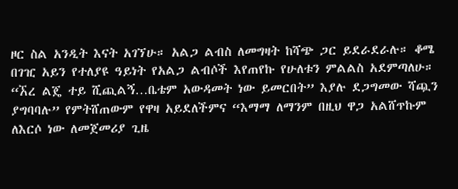ዞር ስል አንዲት እናት አገኘሁ። አልጋ ልብስ ለመግዛት ከሻጭ ጋር ይደራደራሉ። ቆሜ በገዢ አይን የተለያዩ ዓይነት የአልጋ ልብሶች እየጠየኩ የሁለቱን ምልልስ አደምጣለሁ። “ኧረ ልጄ ተይ ሺጪልኝ…ቤቴም አውዳመት ነው ይመርበት” እያሉ ደጋግመው ሻጯን ያግባባሉ” የምትሸጠውም የዋዛ አይደለችምና “እማማ ለማንም በዚህ ዋጋ አልሸጥኩም ለእርሶ ነው ለመጀመሪያ ጊዜ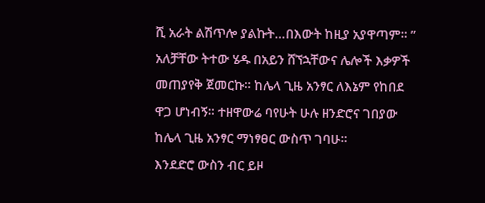ሺ አራት ልሽጥሎ ያልኩት…በእውት ከዚያ አያዋጣም። ” አለቻቸው ትተው ሄዱ በአይን ሸኘኋቸውና ሌሎች እቃዎች መጠያየቅ ጀመርኩ። ከሌላ ጊዜ አንፃር ለእኔም የከበደ ዋጋ ሆነብኝ። ተዘዋውሬ ባየሁት ሁሉ ዘንድሮና ገበያው ከሌላ ጊዜ አንፃር ማነፃፀር ውስጥ ገባሁ።
እንደድሮ ውስን ብር ይዞ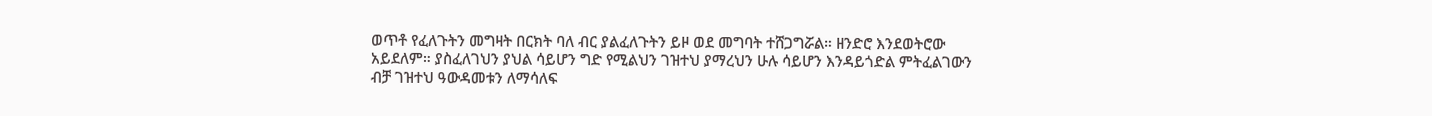ወጥቶ የፈለጉትን መግዛት በርክት ባለ ብር ያልፈለጉትን ይዞ ወደ መግባት ተሸጋግሯል። ዘንድሮ እንደወትሮው አይደለም። ያስፈለገህን ያህል ሳይሆን ግድ የሚልህን ገዝተህ ያማረህን ሁሉ ሳይሆን እንዳይጎድል ምትፈልገውን ብቻ ገዝተህ ዓውዳመቱን ለማሳለፍ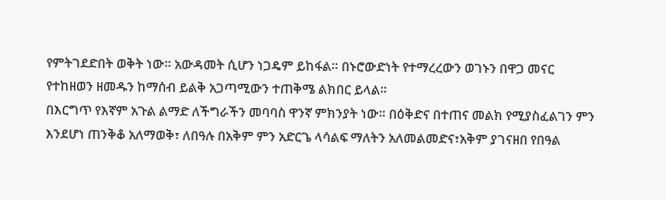የምትገደድበት ወቅት ነው። አውዳመት ሲሆን ነጋዴም ይከፋል። በኑሮውድነት የተማረረውን ወገኑን በዋጋ መናር የተከዘወን ዘመዱን ከማሰብ ይልቅ አጋጣሚውን ተጠቅሜ ልክበር ይላል።
በእርግጥ የእኛም አጉል ልማድ ለችግራችን መባባስ ዋንኛ ምክንያት ነው። በዕቅድና በተጠና መልክ የሚያስፈልገን ምን እንደሆነ ጠንቅቆ አለማወቅ፣ ለበዓሉ በአቅም ምን አድርጌ ላሳልፍ ማለትን አለመልመድና፣አቅም ያገናዘበ የበዓል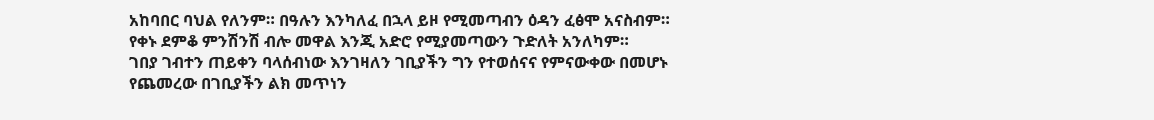አከባበር ባህል የለንም። በዓሉን እንካለፈ በኋላ ይዞ የሚመጣብን ዕዳን ፈፅሞ አናስብም። የቀኑ ደምቆ ምንሽንሽ ብሎ መዋል እንጂ አድሮ የሚያመጣውን ጉድለት አንለካም።
ገበያ ገብተን ጠይቀን ባላሰብነው እንገዛለን ገቢያችን ግን የተወሰናና የምናውቀው በመሆኑ የጨመረው በገቢያችን ልክ መጥነን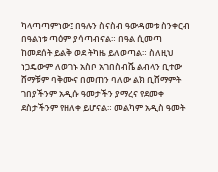ካላጣጣምነው፤ በዓሉን ስናስብ ዓውዳመቱ ስንቀርብ በዓልነቱ ጣዕም ያሳጣብናል። በዓል ሲመጣ ከመደሰት ይልቅ ወደ ትካዜ ይለወጣል። ስለዚህ ነጋዴውም ለወገኑ አስቦ አገበስብሼ ልብላን ቢተው ሸማቹም ባቅሙና በመጠን ባለው ልክ ቢሸማምት ገበያችንም አዲሱ ዓመታችን ያማረና የደመቀ ደስታችንም የዘለቀ ይሆናል። መልካም አዲስ ዓመት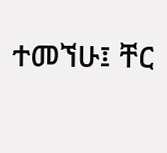ተመኘሁ፤ ቸር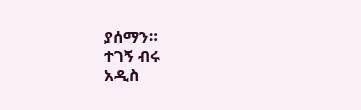ያሰማን።
ተገኝ ብሩ
አዲስ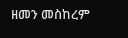ዘመን መስከረም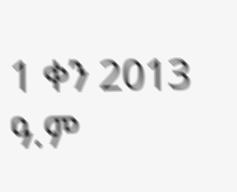1 ቀን 2013 ዓ.ም